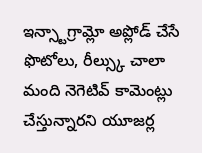ఇన్స్టాగ్రామ్లో అప్లోడ్ చేసే ఫొటోలు, రీల్స్కు చాలా మంది నెగెటివ్ కామెంట్లు చేస్తున్నారని యూజర్ల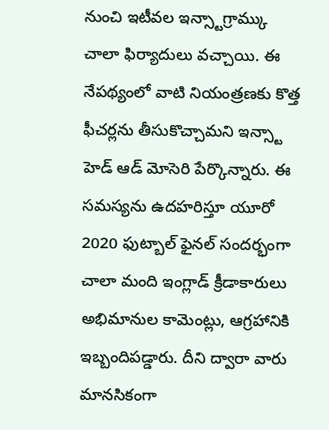నుంచి ఇటీవల ఇన్స్టాగ్రామ్కు చాలా ఫిర్యాదులు వచ్చాయి. ఈ నేపథ్యంలో వాటి నియంత్రణకు కొత్త ఫీచర్లను తీసుకొచ్చామని ఇన్స్టా హెడ్ ఆడ్ మోసెరి పేర్కొన్నారు. ఈ సమస్యను ఉదహరిస్తూ యూరో 2020 ఫుట్బాల్ ఫైనల్ సందర్భంగా చాలా మంది ఇంగ్లాడ్ క్రీడాకారులు అభిమానుల కామెంట్లు, ఆగ్రహానికి ఇబ్బందిపడ్డారు. దీని ద్వారా వారు మానసికంగా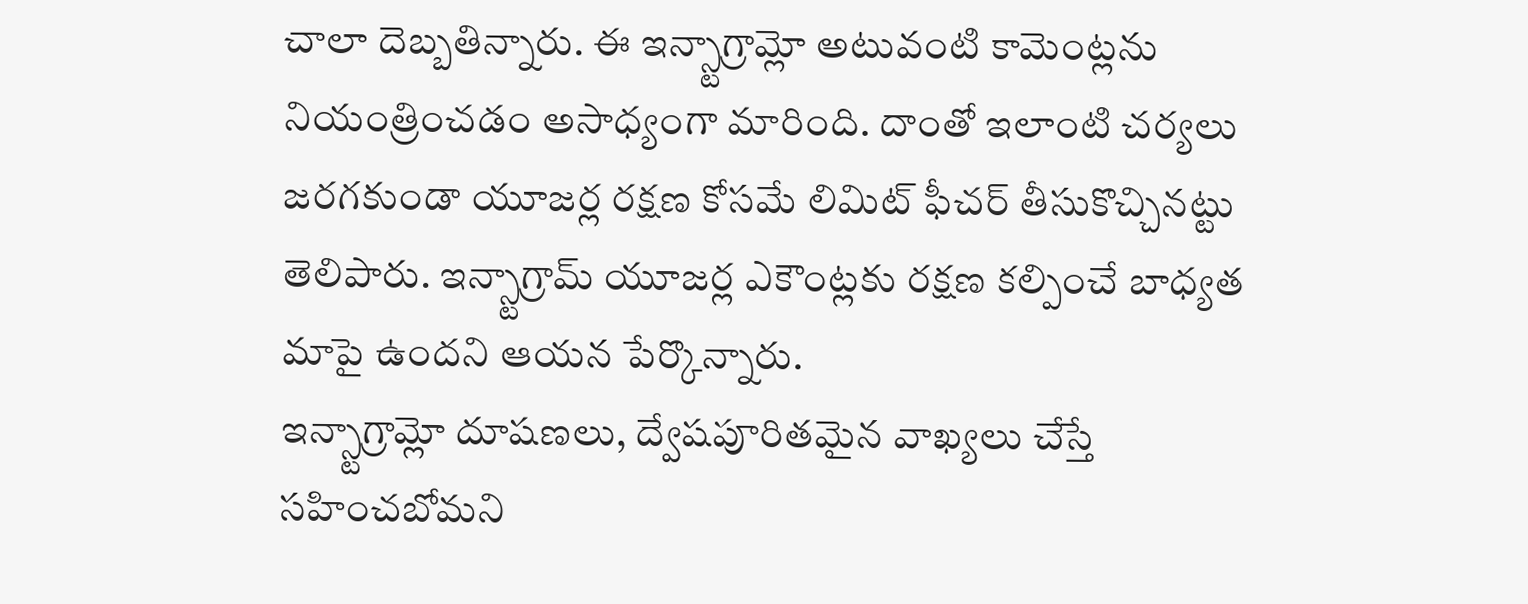చాలా దెబ్బతిన్నారు. ఈ ఇన్స్టాగ్రామ్లో అటువంటి కామెంట్లను నియంత్రించడం అసాధ్యంగా మారింది. దాంతో ఇలాంటి చర్యలు జరగకుండా యూజర్ల రక్షణ కోసమే లిమిట్ ఫీచర్ తీసుకొచ్చినట్టు తెలిపారు. ఇన్స్టాగ్రామ్ యూజర్ల ఎకౌంట్లకు రక్షణ కల్పించే బాధ్యత మాపై ఉందని ఆయన పేర్కొన్నారు.
ఇన్స్టాగ్రామ్లో దూషణలు, ద్వేషపూరితమైన వాఖ్యలు చేస్తే సహించబోమని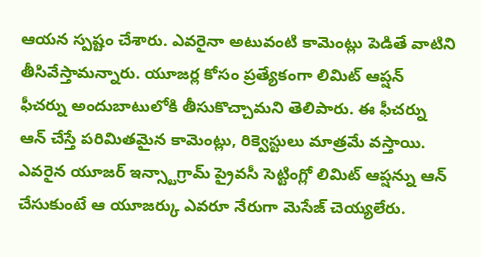ఆయన స్పష్టం చేశారు. ఎవరైనా అటువంటి కామెంట్లు పెడితే వాటిని తీసివేస్తామన్నారు. యూజర్ల కోసం ప్రత్యేకంగా లిమిట్ ఆప్షన్ ఫీచర్ను అందుబాటులోకి తీసుకొచ్చామని తెలిపారు. ఈ ఫీచర్ను ఆన్ చేస్తే పరిమితమైన కామెంట్లు, రిక్వెస్టులు మాత్రమే వస్తాయి. ఎవరైన యూజర్ ఇన్స్టాగ్రామ్ ప్రైవసీ సెట్టింగ్లో లిమిట్ ఆప్షన్ను ఆన్ చేసుకుంటే ఆ యూజర్కు ఎవరూ నేరుగా మెసేజ్ చెయ్యలేరు.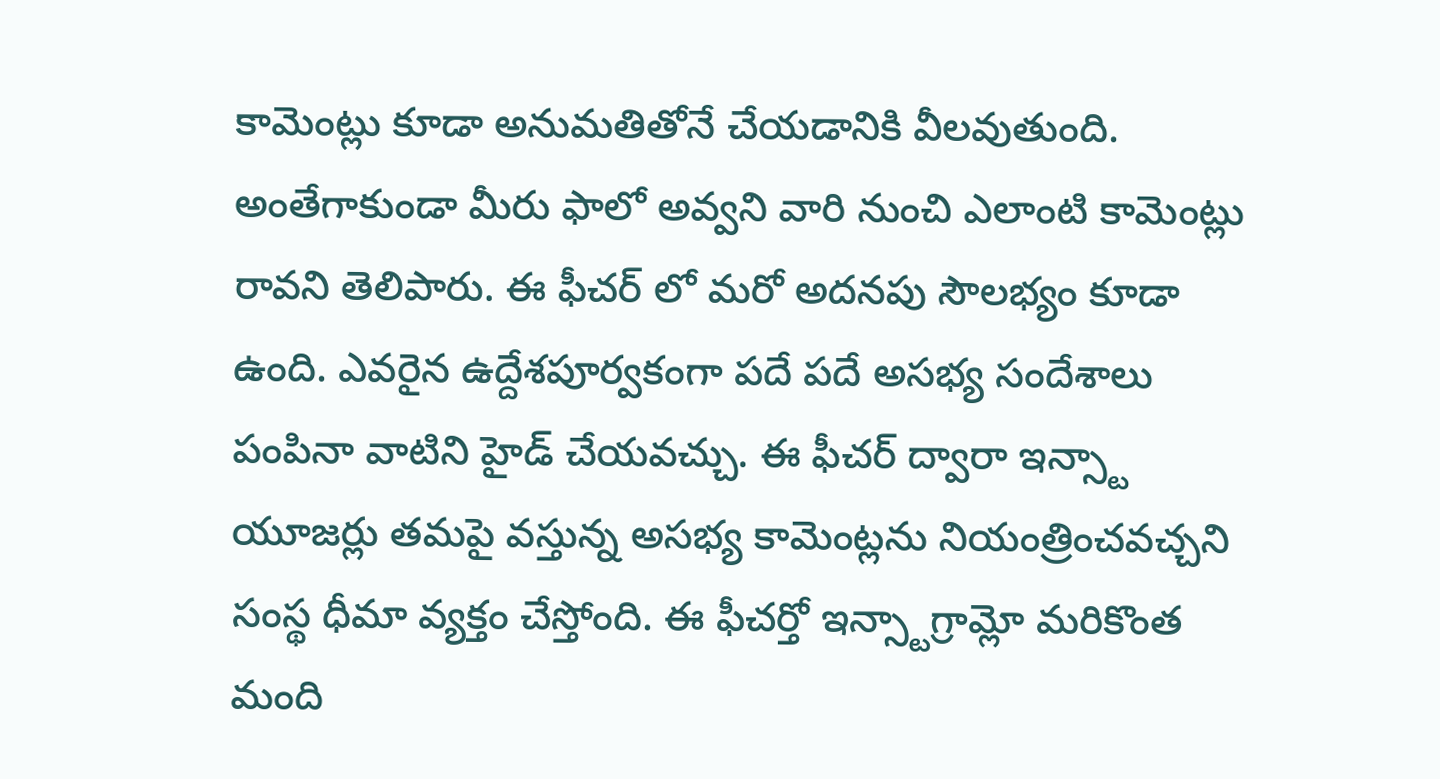కామెంట్లు కూడా అనుమతితోనే చేయడానికి వీలవుతుంది.
అంతేగాకుండా మీరు ఫాలో అవ్వని వారి నుంచి ఎలాంటి కామెంట్లు రావని తెలిపారు. ఈ ఫీచర్ లో మరో అదనపు సౌలభ్యం కూడా ఉంది. ఎవరైన ఉద్దేశపూర్వకంగా పదే పదే అసభ్య సందేశాలు పంపినా వాటిని హైడ్ చేయవచ్చు. ఈ ఫీచర్ ద్వారా ఇన్స్టా యూజర్లు తమపై వస్తున్న అసభ్య కామెంట్లను నియంత్రించవచ్చని సంస్థ ధీమా వ్యక్తం చేస్తోంది. ఈ ఫీచర్తో ఇన్స్టాగ్రామ్లో మరికొంత మంది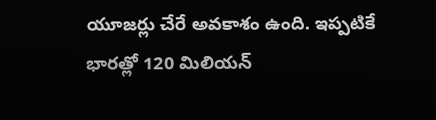యూజర్లు చేరే అవకాశం ఉంది. ఇప్పటికే భారత్లో 120 మిలియన్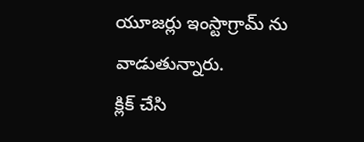యూజర్లు ఇంస్టాగ్రామ్ ను వాడుతున్నారు.
క్లిక్ చేసి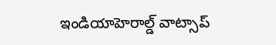ఇండియాహెరాల్డ్ వాట్సాప్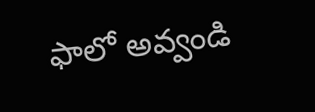ఫాలో అవ్వండి